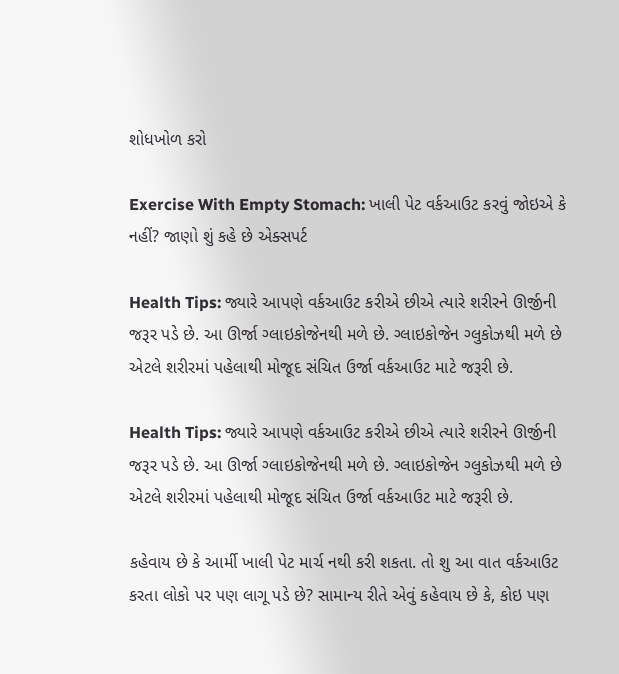શોધખોળ કરો

Exercise With Empty Stomach: ખાલી પેટ વર્કઆઉટ કરવું જોઇએ કે નહીં? જાણો શું કહે છે એક્સપર્ટ

Health Tips: જ્યારે આપણે વર્કઆઉટ કરીએ છીએ ત્યારે શરીરને ઊર્જીની જરૂર પડે છે. આ ઊર્જા ગ્લાઇકોજેનથી મળે છે. ગ્લાઇકોજેન ગ્લુકોઝથી મળે છે એટલે શરીરમાં પહેલાથી મોજૂદ સંચિત ઉર્જા વર્કઆઉટ માટે જરૂરી છે.

Health Tips: જ્યારે આપણે વર્કઆઉટ કરીએ છીએ ત્યારે શરીરને ઊર્જીની જરૂર પડે છે. આ ઊર્જા ગ્લાઇકોજેનથી મળે છે. ગ્લાઇકોજેન ગ્લુકોઝથી મળે છે એટલે શરીરમાં પહેલાથી મોજૂદ સંચિત ઉર્જા વર્કઆઉટ માટે જરૂરી છે.

કહેવાય છે કે આર્મી ખાલી પેટ માર્ચ નથી કરી શકતા. તો શુ આ વાત વર્કઆઉટ કરતા લોકો પર પણ લાગૂ પડે છે? સામાન્ય રીતે એવું કહેવાય છે કે, કોઇ પણ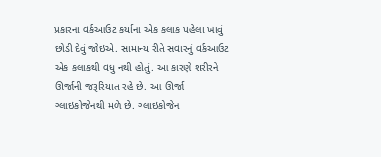પ્રકારના વર્કઆઉટ કર્યાના એક કલાક પહેલા ખાવું છોડી દેવું જોઇએ. સામાન્ય રીતે સવારનું વર્કઆઉટ એક કલાકથી વધુ નથી હોતું. આ કારણે શરીરને ઊર્જાની જરૂરિયાત રહે છે. આ ઊર્જા ગ્લાઇકોજેનથી મળે છે. ગ્લાઇકોજેન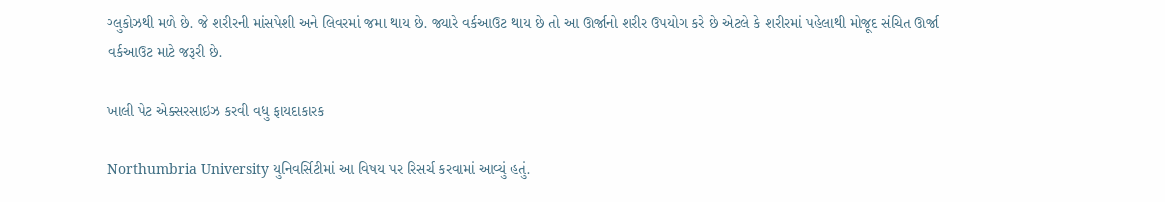ગ્લુકોઝથી મળે છે. જે શરીરની માંસપેશી અને લિવરમાં જમા થાય છે. જ્યારે વર્કઆઉટ થાય છે તો આ ઊર્જાનો શરીર ઉપયોગ કરે છે એટલે કે શરીરમાં પહેલાથી મોજૂદ સંચિત ઊર્જા વર્કઆઉટ માટે જરૂરી છે.

ખાલી પેટ એક્સરસાઇઝ કરવી વધુ ફાયદાકારક

Northumbria University યુનિવર્સિટીમાં આ વિષય પર રિસર્ચ કરવામાં આવ્યું હતું.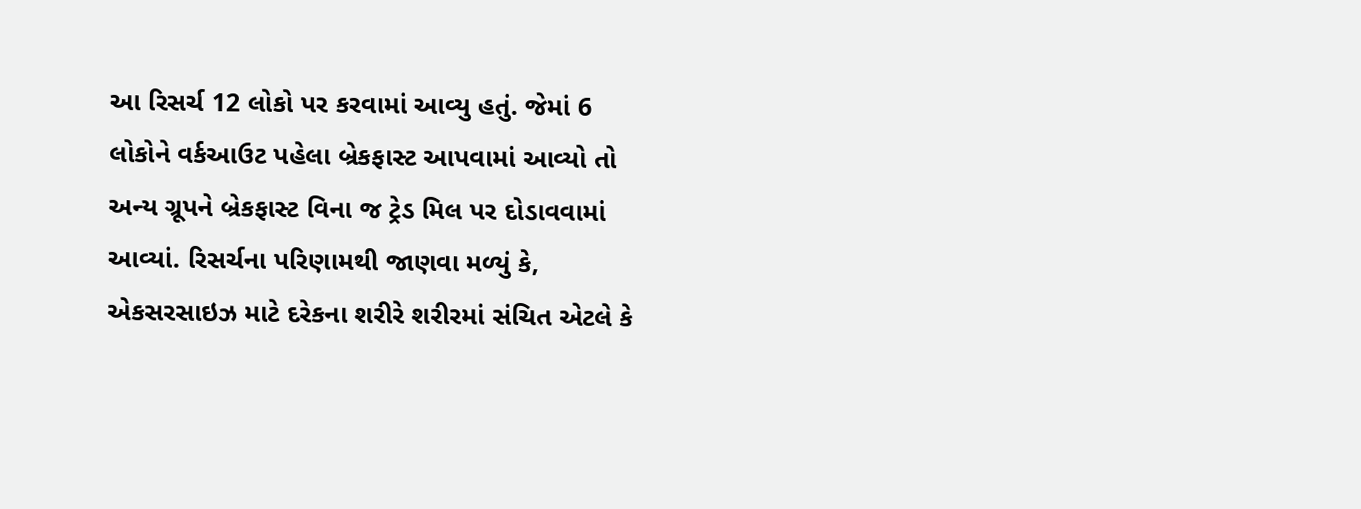આ રિસર્ચ 12 લોકો પર કરવામાં આવ્યુ હતું. જેમાં 6 લોકોને વર્કઆઉટ પહેલા બ્રેકફાસ્ટ આપવામાં આવ્યો તો અન્ય ગ્રૂપને બ્રેકફાસ્ટ વિના જ ટ્રેડ મિલ પર દોડાવવામાં આવ્યાં. રિસર્ચના પરિણામથી જાણવા મળ્યું કે, એકસરસાઇઝ માટે દરેકના શરીરે શરીરમાં સંચિત એટલે કે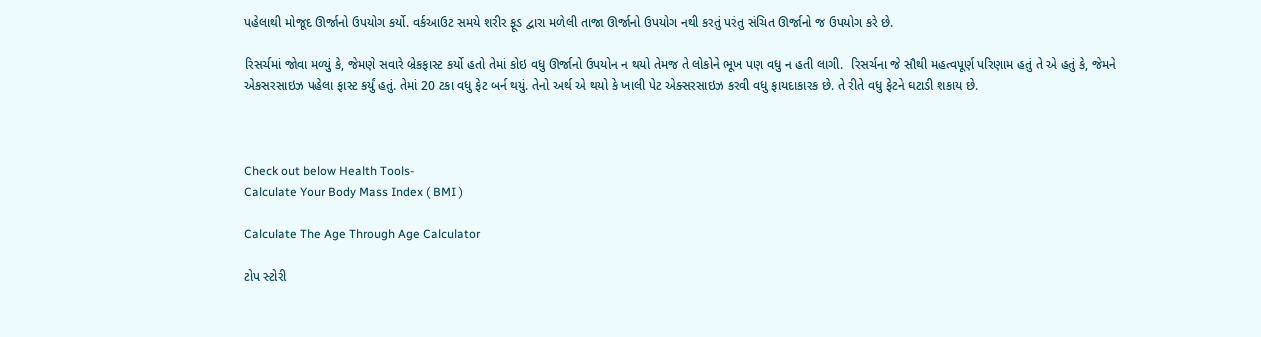પહેલાથી મોજૂદ ઊર્જાનો ઉપયોગ કર્યો. વર્કઆઉટ સમયે શરીર ફૂડ દ્વારા મળેલી તાજા ઊર્જાનો ઉપયોગ નથી કરતું પરંતુ સંચિત ઊર્જાનો જ ઉપયોગ કરે છે.

રિસર્ચમાં જોવા મળ્યું કે, જેમણે સવારે બ્રેકફાસ્ટ કર્યો હતો તેમાં કોઇ વધુ ઊર્જાનો ઉપયોન ન થયો તેમજ તે લોકોને ભૂખ પણ વધુ ન હતી લાગી.  રિસર્ચના જે સૌથી મહત્વપૂર્ણ પરિણામ હતું તે એ હતું કે, જેમને એકસરસાઇઝ પહેલા ફાસ્ટ કર્યું હતું. તેમાં 20 ટકા વધુ ફેટ બર્ન થયું. તેનો અર્થ એ થયો કે ખાલી પેટ એક્સરસાઇઝ કરવી વધુ ફાયદાકારક છે. તે રીતે વધુ ફેટને ઘટાડી શકાય છે.



Check out below Health Tools-
Calculate Your Body Mass Index ( BMI )

Calculate The Age Through Age Calculator

ટોપ સ્ટોરી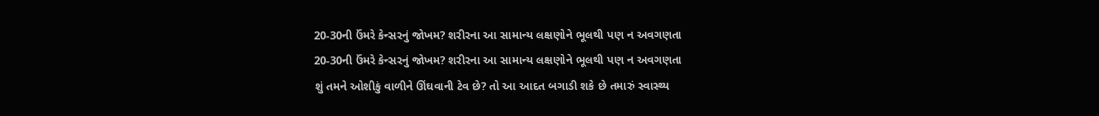20-30ની ઉંમરે કેન્સરનું જોખમ? શરીરના આ સામાન્ય લક્ષણોને ભૂલથી પણ ન અવગણતા
20-30ની ઉંમરે કેન્સરનું જોખમ? શરીરના આ સામાન્ય લક્ષણોને ભૂલથી પણ ન અવગણતા
શું તમને ઓશીકું વાળીને ઊંઘવાની ટેવ છે? તો આ આદત બગાડી શકે છે તમારું સ્વાસ્થ્ય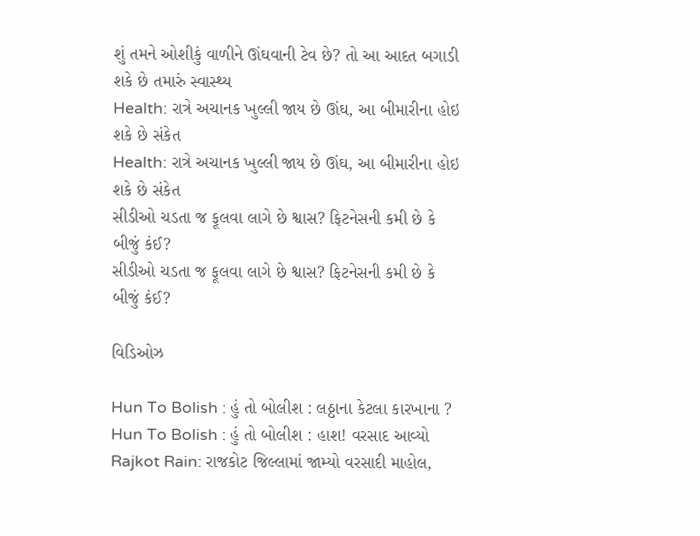શું તમને ઓશીકું વાળીને ઊંઘવાની ટેવ છે? તો આ આદત બગાડી શકે છે તમારું સ્વાસ્થ્ય
Health: રાત્રે અચાનક ખુલ્લી જાય છે ઊંઘ, આ બીમારીના હોઇ શકે છે સંકેત
Health: રાત્રે અચાનક ખુલ્લી જાય છે ઊંઘ, આ બીમારીના હોઇ શકે છે સંકેત
સીડીઓ ચડતા જ ફૂલવા લાગે છે શ્વાસ? ફિટનેસની કમી છે કે બીજું કંઈ?
સીડીઓ ચડતા જ ફૂલવા લાગે છે શ્વાસ? ફિટનેસની કમી છે કે બીજું કંઈ?

વિડિઓઝ

Hun To Bolish : હું તો બોલીશ : લઠ્ઠાના કેટલા કારખાના ?
Hun To Bolish : હું તો બોલીશ : હાશ! વરસાદ આવ્યો
Rajkot Rain: રાજકોટ જિલ્લામાં જામ્યો વરસાદી માહોલ,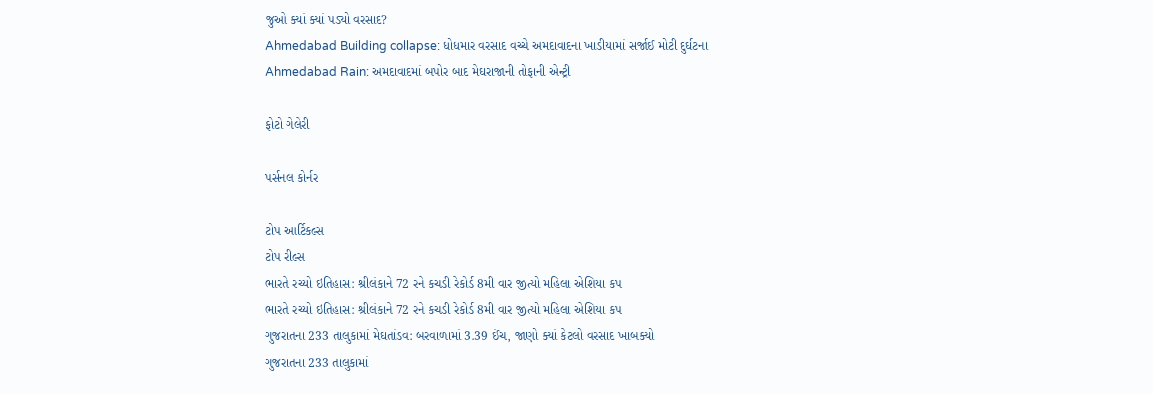જુઓ ક્યાં ક્યાં પડ્યો વરસાદ?
Ahmedabad Building collapse: ધોધમાર વરસાદ વચ્ચે અમદાવાદના ખાડીયામાં સર્જાઈ મોટી દુર્ઘટના
Ahmedabad Rain: અમદાવાદમાં બપોર બાદ મેઘરાજાની તોફાની એન્ટ્રી

ફોટો ગેલેરી

પર્સનલ કોર્નર

ટોપ આર્ટિકલ્સ
ટોપ રીલ્સ
ભારતે રચ્યો ઇતિહાસ: શ્રીલંકાને 72 રને કચડી રેકોર્ડ 8મી વાર જીત્યો મહિલા એશિયા કપ
ભારતે રચ્યો ઇતિહાસ: શ્રીલંકાને 72 રને કચડી રેકોર્ડ 8મી વાર જીત્યો મહિલા એશિયા કપ
ગુજરાતના 233 તાલુકામાં મેઘતાંડવ: બરવાળામાં 3.39 ઈંચ, જાણો ક્યાં કેટલો વરસાદ ખાબક્યો
ગુજરાતના 233 તાલુકામાં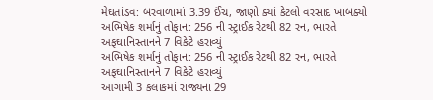મેઘતાંડવ: બરવાળામાં 3.39 ઈંચ, જાણો ક્યાં કેટલો વરસાદ ખાબક્યો
અભિષેક શર્માનું તોફાન: 256 ની સ્ટ્રાઈક રેટથી 82 રન, ભારતે અફઘાનિસ્તાનને 7 વિકેટે હરાવ્યું
અભિષેક શર્માનું તોફાન: 256 ની સ્ટ્રાઈક રેટથી 82 રન, ભારતે અફઘાનિસ્તાનને 7 વિકેટે હરાવ્યું
આગામી 3 કલાકમાં રાજ્યના 29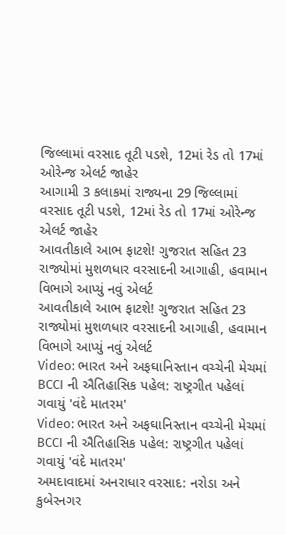જિલ્લામાં વરસાદ તૂટી પડશે, 12માં રેડ તો 17માં ઓરેન્જ એલર્ટ જાહેર
આગામી 3 કલાકમાં રાજ્યના 29 જિલ્લામાં વરસાદ તૂટી પડશે, 12માં રેડ તો 17માં ઓરેન્જ એલર્ટ જાહેર
આવતીકાલે આભ ફાટશે! ગુજરાત સહિત 23 રાજ્યોમાં મુશળધાર વરસાદની આગાહી, હવામાન વિભાગે આપ્યું નવું એલર્ટ
આવતીકાલે આભ ફાટશે! ગુજરાત સહિત 23 રાજ્યોમાં મુશળધાર વરસાદની આગાહી, હવામાન વિભાગે આપ્યું નવું એલર્ટ
Video: ભારત અને અફઘાનિસ્તાન વચ્ચેની મેચમાં BCCI ની ઐતિહાસિક પહેલ: રાષ્ટ્રગીત પહેલાં ગવાયું 'વંદે માતરમ'
Video: ભારત અને અફઘાનિસ્તાન વચ્ચેની મેચમાં BCCI ની ઐતિહાસિક પહેલ: રાષ્ટ્રગીત પહેલાં ગવાયું 'વંદે માતરમ'
અમદાવાદમાં અનરાધાર વરસાદ: નરોડા અને કુબેરનગર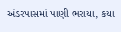અંડરપાસમાં પાણી ભરાયા, કયા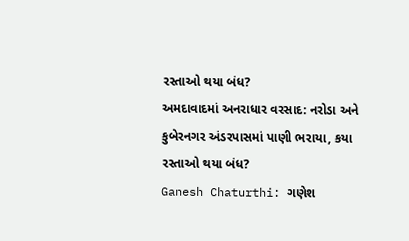રસ્તાઓ થયા બંધ?
અમદાવાદમાં અનરાધાર વરસાદ: નરોડા અને કુબેરનગર અંડરપાસમાં પાણી ભરાયા, કયા રસ્તાઓ થયા બંધ?
Ganesh Chaturthi: ગણેશ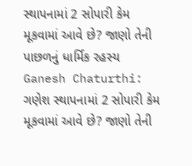સ્થાપનામાં 2 સોપારી કેમ મૂકવામાં આવે છે? જાણો તેની પાછળનું ધાર્મિક રહસ્ય
Ganesh Chaturthi: ગણેશ સ્થાપનામાં 2 સોપારી કેમ મૂકવામાં આવે છે? જાણો તેની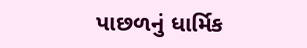પાછળનું ધાર્મિક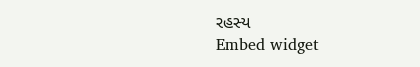રહસ્ય
Embed widget